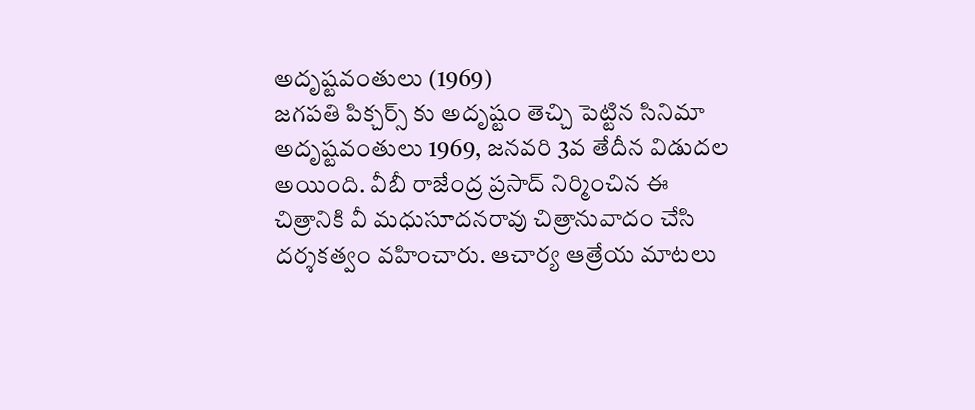అదృష్టవంతులు (1969)
జగపతి పిక్చర్స్ కు అదృష్టం తెచ్చి పెట్టిన సినిమా అదృష్టవంతులు 1969, జనవరి 3వ తేదీన విడుదల అయింది. వీబీ రాజేంద్ర ప్రసాద్ నిర్మించిన ఈ చిత్రానికి వీ మధుసూదనరావు చిత్రానువాదం చేసి దర్శకత్వం వహించారు. ఆచార్య ఆత్రేయ మాటలు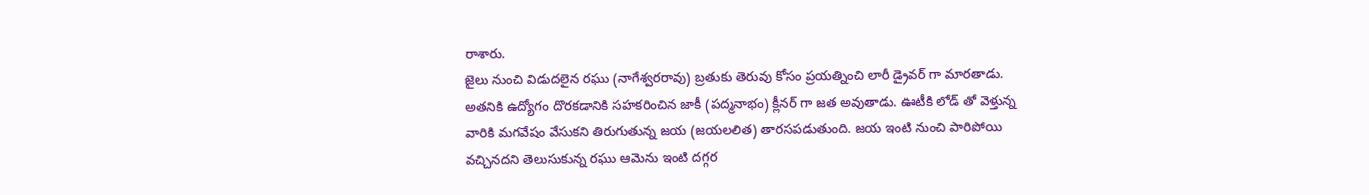రాశారు.
జైలు నుంచి విడుదలైన రఘు (నాగేశ్వరరావు) బ్రతుకు తెరువు కోసం ప్రయత్నించి లారీ డ్రైవర్ గా మారతాడు. అతనికి ఉద్యోగం దొరకడానికి సహకరించిన జాకీ (పద్మనాభం) క్లీనర్ గా జత అవుతాడు. ఊటీకి లోడ్ తో వెళ్తున్న వారికి మగవేషం వేసుకని తిరుగుతున్న జయ (జయలలిత) తారసపడుతుంది. జయ ఇంటి నుంచి పారిపోయి వచ్చినదని తెలుసుకున్న రఘు ఆమెను ఇంటి దగ్గర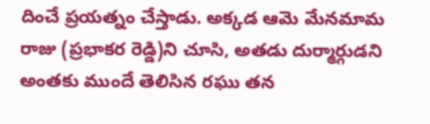దించే ప్రయత్నం చేస్తాడు. అక్కడ ఆమె మేనమామ రాజు (ప్రభాకర రెడ్డి)ని చూసి, అతడు దుర్మార్గుడని అంతకు ముందే తెలిసిన రఘు తన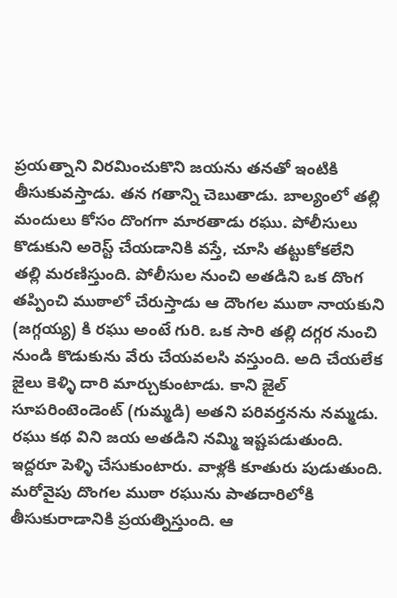ప్రయత్నాని విరమించుకొని జయను తనతో ఇంటికి తీసుకువస్తాడు. తన గతాన్ని చెబుతాడు. బాల్యంలో తల్లి మందులు కోసం దొంగగా మారతాడు రఘు. పోలీసులు కొడుకుని అరెస్ట్ చేయడానికి వస్తే, చూసి తట్టుకోకలేని తల్లి మరణిస్తుంది. పోలీసుల నుంచి అతడిని ఒక దొంగ తప్పించి ముఠాలో చేరుస్తాడు ఆ దౌంగల ముఠా నాయకుని (జగ్గయ్య) కి రఘు అంటే గురి. ఒక సారి తల్లి దగ్గర నుంచి నుండి కొడుకును వేరు చేయవలసి వస్తుంది. అది చేయలేక జైలు కెళ్ళి దారి మార్చుకుంటాడు. కాని జైల్ సూపరింటెండెంట్ (గుమ్మడి) అతని పరివర్తనను నమ్మడు. రఘు కథ విని జయ అతడిని నమ్మి ఇష్టపడుతుంది. ఇద్దరూ పెళ్ళి చేసుకుంటారు. వాళ్లకి కూతురు పుడుతుంది. మరోవైపు దొంగల ముఠా రఘును పాతదారిలోకి తీసుకురాడానికి ప్రయత్నిస్తుంది. ఆ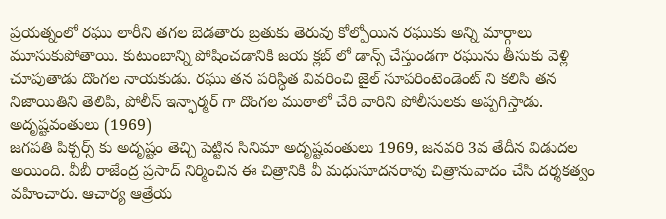ప్రయత్నంలో రఘు లారీని తగల బెడతారు బ్రతుకు తెరువు కోల్పోయిన రఘుకు అన్ని మార్గాలు మూసుకుపోతాయి. కుటుంబాన్ని పోషించడానికి జయ క్లబ్ లో డాన్స్ చేస్తుండగా రఘును తీసుకు వెళ్లి చూపుతాడు దొంగల నాయకుడు. రఘు తన పరిస్ధిత వివరించి జైల్ సూపరింటెండెంట్ ని కలిసి తన నిజాయితిని తెలిపి, పోలీస్ ఇన్ఫార్మర్ గా దొంగల ముఠాలో చేరి వారిని పోలీసులకు అప్పగిస్తాడు.
అదృష్టవంతులు (1969)
జగపతి పిక్చర్స్ కు అదృష్టం తెచ్చి పెట్టిన సినిమా అదృష్టవంతులు 1969, జనవరి 3వ తేదీన విడుదల అయింది. వీబీ రాజేంద్ర ప్రసాద్ నిర్మించిన ఈ చిత్రానికి వీ మధుసూదనరావు చిత్రానువాదం చేసి దర్శకత్వం వహించారు. ఆచార్య ఆత్రేయ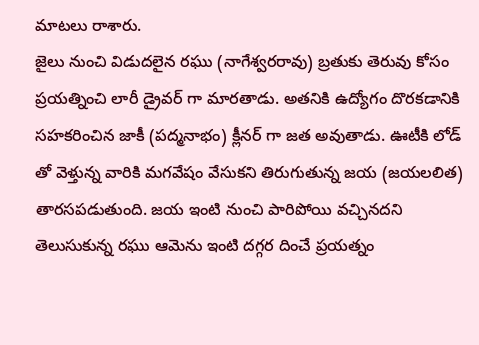మాటలు రాశారు.
జైలు నుంచి విడుదలైన రఘు (నాగేశ్వరరావు) బ్రతుకు తెరువు కోసం ప్రయత్నించి లారీ డ్రైవర్ గా మారతాడు. అతనికి ఉద్యోగం దొరకడానికి సహకరించిన జాకీ (పద్మనాభం) క్లీనర్ గా జత అవుతాడు. ఊటీకి లోడ్ తో వెళ్తున్న వారికి మగవేషం వేసుకని తిరుగుతున్న జయ (జయలలిత) తారసపడుతుంది. జయ ఇంటి నుంచి పారిపోయి వచ్చినదని తెలుసుకున్న రఘు ఆమెను ఇంటి దగ్గర దించే ప్రయత్నం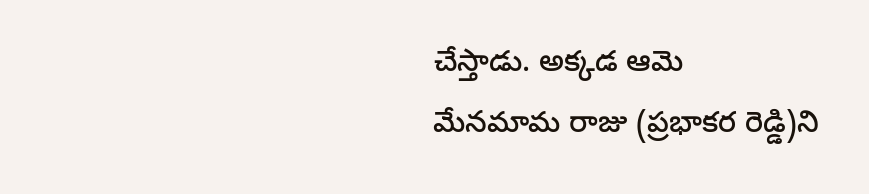చేస్తాడు. అక్కడ ఆమె మేనమామ రాజు (ప్రభాకర రెడ్డి)ని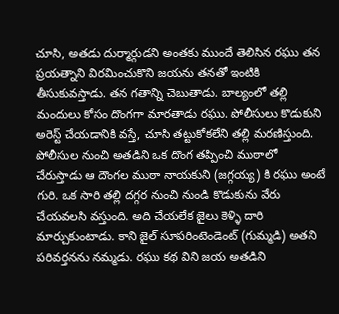చూసి, అతడు దుర్మార్గుడని అంతకు ముందే తెలిసిన రఘు తన ప్రయత్నాని విరమించుకొని జయను తనతో ఇంటికి తీసుకువస్తాడు. తన గతాన్ని చెబుతాడు. బాల్యంలో తల్లి మందులు కోసం దొంగగా మారతాడు రఘు. పోలీసులు కొడుకుని అరెస్ట్ చేయడానికి వస్తే, చూసి తట్టుకోకలేని తల్లి మరణిస్తుంది. పోలీసుల నుంచి అతడిని ఒక దొంగ తప్పించి ముఠాలో చేరుస్తాడు ఆ దౌంగల ముఠా నాయకుని (జగ్గయ్య) కి రఘు అంటే గురి. ఒక సారి తల్లి దగ్గర నుంచి నుండి కొడుకును వేరు చేయవలసి వస్తుంది. అది చేయలేక జైలు కెళ్ళి దారి మార్చుకుంటాడు. కాని జైల్ సూపరింటెండెంట్ (గుమ్మడి) అతని పరివర్తనను నమ్మడు. రఘు కథ విని జయ అతడిని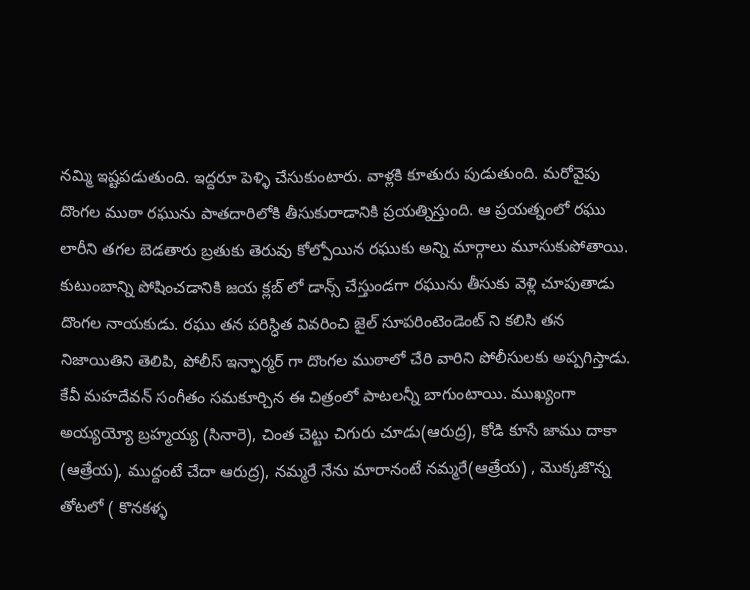నమ్మి ఇష్టపడుతుంది. ఇద్దరూ పెళ్ళి చేసుకుంటారు. వాళ్లకి కూతురు పుడుతుంది. మరోవైపు దొంగల ముఠా రఘును పాతదారిలోకి తీసుకురాడానికి ప్రయత్నిస్తుంది. ఆ ప్రయత్నంలో రఘు లారీని తగల బెడతారు బ్రతుకు తెరువు కోల్పోయిన రఘుకు అన్ని మార్గాలు మూసుకుపోతాయి. కుటుంబాన్ని పోషించడానికి జయ క్లబ్ లో డాన్స్ చేస్తుండగా రఘును తీసుకు వెళ్లి చూపుతాడు దొంగల నాయకుడు. రఘు తన పరిస్ధిత వివరించి జైల్ సూపరింటెండెంట్ ని కలిసి తన నిజాయితిని తెలిపి, పోలీస్ ఇన్ఫార్మర్ గా దొంగల ముఠాలో చేరి వారిని పోలీసులకు అప్పగిస్తాడు.
కేవీ మహదేవన్ సంగీతం సమకూర్చిన ఈ చిత్రంలో పాటలన్నీ బాగుంటాయి. ముఖ్యంగా అయ్యయ్యో బ్రహ్మయ్య (సినారె), చింత చెట్టు చిగురు చూడు(ఆరుద్ర), కోడి కూసే జాము దాకా (ఆత్రేయ), ముద్దంటే చేదా ఆరుద్ర), నమ్మరే నేను మారానంటే నమ్మరే(ఆత్రేయ) , మొక్కజొన్న తోటలో ( కొనకళ్ళ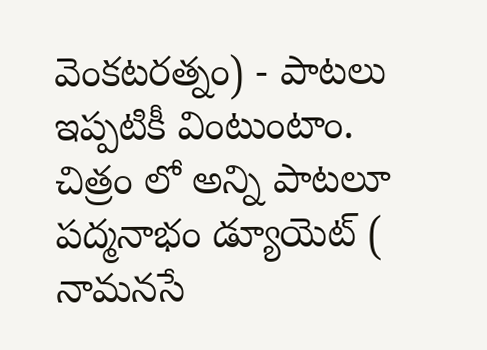వెంకటరత్నం) - పాటలు ఇప్పటికీ వింటుంటాం. చిత్రం లో అన్ని పాటలూ పద్మనాభం డ్యూయెట్ ( నామనసే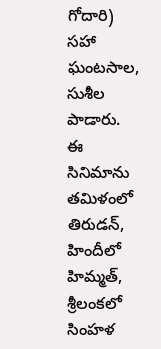గోదారి) సహా ఘంటసాల, సుశీల పాడారు.
ఈ సినిమాను తమిళంలో తిరుడన్, హిందీలో హిమ్మత్, శ్రీలంకలో సింహళ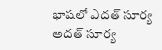భాషలో ఎదత్ సూర్య అదత్ సూర్య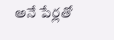అనే పేర్లతో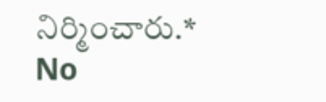నిర్మించారు.*
No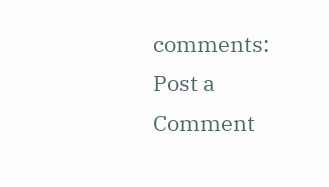comments:
Post a Comment